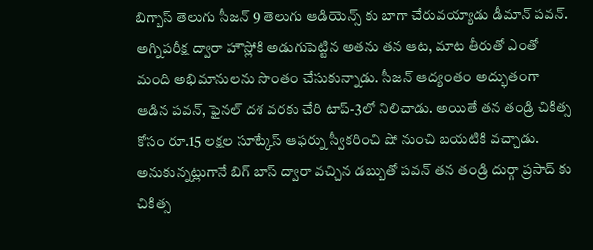బిగ్బాస్ తెలుగు సీజన్ 9 తెలుగు ఆడియెన్స్ కు బాగా చేరువయ్యాడు డీమాన్ పవన్. అగ్నిపరీక్ష ద్వారా హౌస్లోకి అడుగుపెట్టిన అతను తన ఆట, మాట తీరుతో ఎంతో మంది అభిమానులను సొంతం చేసుకున్నాడు. సీజన్ ఆద్యంతం అద్భుతంగా ఆడిన పవన్, ఫైనల్ దశ వరకు చేరి టాప్-3లో నిలిచాడు. అయితే తన తండ్రి చికిత్స కోసం రూ.15 లక్షల సూట్కేస్ ఆఫర్ను స్వీకరించి షో నుంచి బయటికి వచ్చాడు. అనుకున్నట్లుగానే బిగ్ బాస్ ద్వారా వచ్చిన డబ్బుతో పవన్ తన తండ్రి దుర్గా ప్రసాద్ కు చికిత్స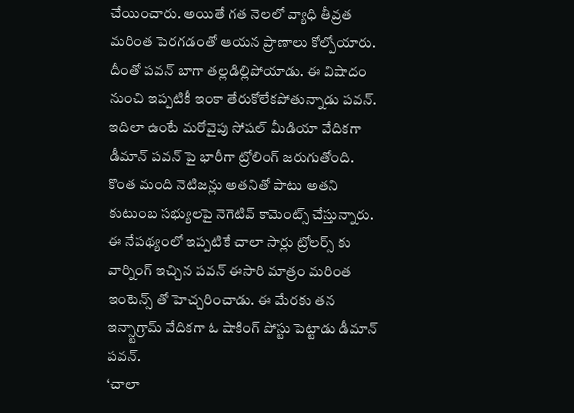చేయించారు. అయితే గత నెలలో వ్యాధి తీవ్రత మరింత పెరగడంతో ఆయన ప్రాణాలు కోల్పోయారు. దీంతో పవన్ బాగా తల్లడిల్లిపోయాడు. ఈ విషాదం నుంచి ఇప్పటికీ ఇంకా తేరుకోలేకపోతున్నాడు పవన్. ఇదిలా ఉంటే మరోవైపు సోషల్ మీడియా వేదికగా డీమాన్ పవన్ పై భారీగా ట్రోలింగ్ జరుగుతోంది. కొంత మంది నెటిజన్లు అతనితో పాటు అతని కుటుంబ సభ్యులపై నెగెటివ్ కామెంట్స్ చేస్తున్నారు. ఈ నేపథ్యంలో ఇప్పటికే చాలా సార్లు ట్రోలర్స్ కు వార్నింగ్ ఇచ్చిన పవన్ ఈసారి మాత్రం మరింత ఇంటెన్స్ తో హెచ్చరించాడు. ఈ మేరకు తన ఇన్స్టాగ్రామ్ వేదికగా ఓ షాకింగ్ పోస్టు పెట్టాడు డీమాన్ పవన్.
‘చాలా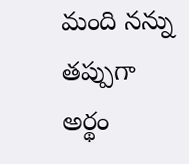మంది నన్ను తప్పుగా అర్థం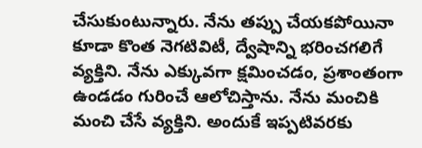చేసుకుంటున్నారు. నేను తప్పు చేయకపోయినా కూడా కొంత నెగటివిటీ, ద్వేషాన్ని భరించగలిగే వ్యక్తిని. నేను ఎక్కువగా క్షమించడం, ప్రశాంతంగా ఉండడం గురించే ఆలోచిస్తాను. నేను మంచికి మంచి చేసే వ్యక్తిని. అందుకే ఇప్పటివరకు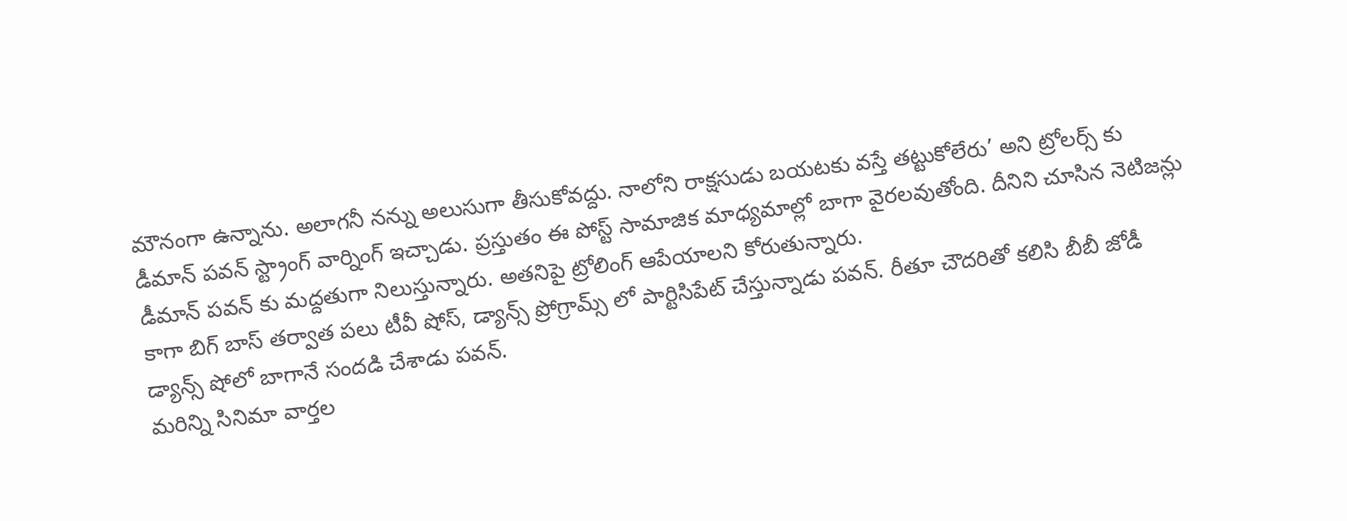మౌనంగా ఉన్నాను. అలాగనీ నన్ను అలుసుగా తీసుకోవద్దు. నాలోని రాక్షసుడు బయటకు వస్తే తట్టుకోలేరు’ అని ట్రోలర్స్ కు డీమాన్ పవన్ స్ట్రాంగ్ వార్నింగ్ ఇచ్చాడు. ప్రస్తుతం ఈ పోస్ట్ సామాజిక మాధ్యమాల్లో బాగా వైరలవుతోంది. దీనిని చూసిన నెటిజన్లు డీమాన్ పవన్ కు మద్దతుగా నిలుస్తున్నారు. అతనిపై ట్రోలింగ్ ఆపేయాలని కోరుతున్నారు.
కాగా బిగ్ బాస్ తర్వాత పలు టీవీ షోస్, డ్యాన్స్ ప్రోగ్రామ్స్ లో పార్టిసిపేట్ చేస్తున్నాడు పవన్. రీతూ చౌదరితో కలిసి బీబీ జోడీ డ్యాన్స్ షోలో బాగానే సందడి చేశాడు పవన్.
మరిన్ని సినిమా వార్తల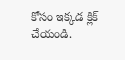కోసం ఇక్కడ క్లిక్ చేయండి.